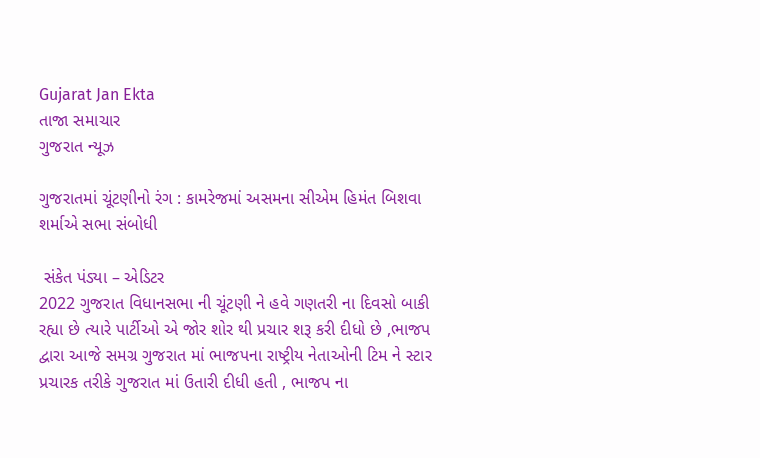Gujarat Jan Ekta
તાજા સમાચાર
ગુજરાત ન્યૂઝ

ગુજરાતમાં ચૂંટણીનો રંગ : કામરેજમાં અસમના સીએમ હિમંત બિશવા શર્માએ સભા સંબોધી

 સંકેત પંડ્યા – એડિટર
2022 ગુજરાત વિધાનસભા ની ચૂંટણી ને હવે ગણતરી ના દિવસો બાકી રહ્યા છે ત્યારે પાર્ટીઓ એ જોર શોર થી પ્રચાર શરૂ કરી દીધો છે ,ભાજપ દ્વારા આજે સમગ્ર ગુજરાત માં ભાજપના રાષ્ટ્રીય નેતાઓની ટિમ ને સ્ટાર પ્રચારક તરીકે ગુજરાત માં ઉતારી દીધી હતી , ભાજપ ના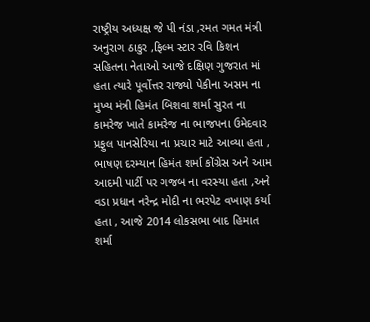રાષ્ટ્રીય અધ્યક્ષ જે પી નંડા ,રમત ગમત મંત્રી અનુરાગ ઠાકુર ,ફિલ્મ સ્ટાર રવિ કિશન સહિતના નેતાઓ આજે દક્ષિણ ગુજરાત માં હતા ત્યારે પૂર્વોત્તર રાજ્યો પેકીના અસમ ના મુખ્ય મંત્રી હિમંત બિશવા શર્મા સુરત ના કામરેજ ખાતે કામરેજ ના ભાજપના ઉમેદવાર પ્રફુલ પાનસેરિયા ના પ્રચાર માટે આવ્યા હતા , ભાષણ દરમ્યાન હિમંત શર્મા કોંગ્રેસ અને આમ આદમી પાર્ટી પર ગજબ ના વરસ્યા હતા ,અને વડા પ્રધાન નરેન્દ્ર મોદી ના ભરપેટ વખાણ કર્યા હતા , આજે 2014 લોકસભા બાદ હિમાત શર્મા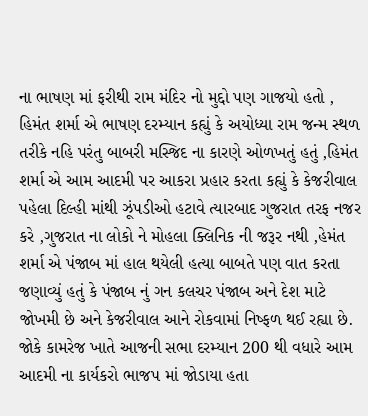ના ભાષણ માં ફરીથી રામ મંદિર નો મુદ્દો પણ ગાજયો હતો , હિમંત શર્મા એ ભાષણ દરમ્યાન કહ્યું કે અયોધ્યા રામ જન્મ સ્થળ તરીકે નહિ પરંતુ બાબરી મસ્જિદ ના કારણે ઓળખતું હતું ,હિમંત શર્મા એ આમ આદમી પર આકરા પ્રહાર કરતા કહ્યું કે કેજરીવાલ પહેલા દિલ્હી માંથી ઝૂંપડીઓ હટાવે ત્યારબાદ ગુજરાત તરફ નજર કરે ,ગુજરાત ના લોકો ને મોહલા ક્લિનિક ની જરૂર નથી ,હેમંત શર્મા એ પંજાબ માં હાલ થયેલી હત્યા બાબતે પણ વાત કરતા જણાવ્યું હતું કે પંજાબ નું ગન કલચર પંજાબ અને દેશ માટે જોખમી છે અને કેજરીવાલ આને રોકવામાં નિષ્ફળ થઈ રહ્યા છે. જોકે કામરેજ ખાતે આજની સભા દરમ્યાન 200 થી વધારે આમ આદમી ના કાર્યકરો ભાજપ માં જોડાયા હતા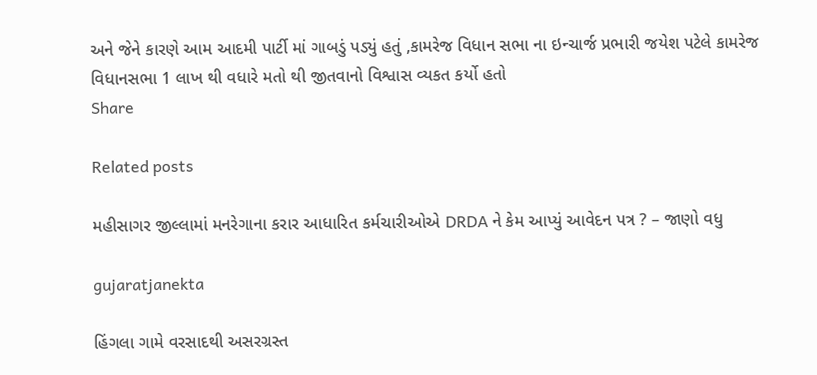અને જેને કારણે આમ આદમી પાર્ટી માં ગાબડું પડ્યું હતું ,કામરેજ વિધાન સભા ના ઇન્ચાર્જ પ્રભારી જયેશ પટેલે કામરેજ વિધાનસભા 1 લાખ થી વધારે મતો થી જીતવાનો વિશ્વાસ વ્યકત કર્યો હતો
Share

Related posts

મહીસાગર જીલ્લામાં મનરેગાના કરાર આધારિત કર્મચારીઓએ DRDA ને કેમ આપ્યું આવેદન પત્ર ? – જાણો વધુ

gujaratjanekta

હિંગલા ગામે વરસાદથી અસરગ્રસ્ત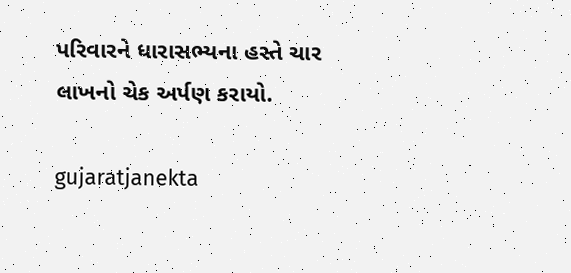પરિવારને ધારાસભ્યના હસ્તે ચાર લાખનો ચેક અર્પણ કરાયો.

gujaratjanekta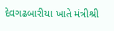દેવગઢબારીયા ખાતે મંત્રીશ્રી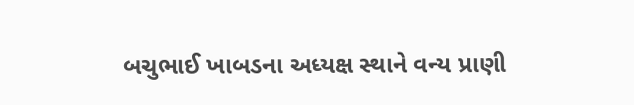બચુભાઈ ખાબડના અધ્યક્ષ સ્થાને વન્ય પ્રાણી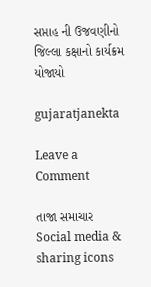સપ્તાહ ની ઉજવણીનો જિલ્લા કક્ષાનો કાર્યક્રમ યોજાયો

gujaratjanekta

Leave a Comment

તાજા સમાચાર
Social media & sharing icons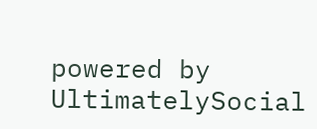powered by UltimatelySocial